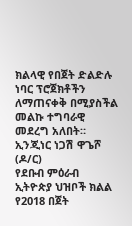ክልላዊ የበጀት ድልድሉ ነባር ፕሮጀክቶችን ለማጠናቀቅ በሚያስችል መልኩ ተግባራዊ መደረግ አለበት። ኢንጂነር ነጋሽ ዋጌሾ (ዶ/ር)
የደቡብ ምዕራብ ኢትዮጵያ ህዝቦች ክልል የ2018 በጀት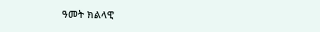ዓመት ክልላዊ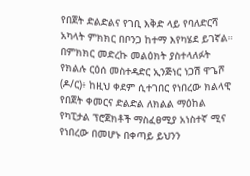የበጀት ድልድልና የገቢ እቅድ ላይ የባለድርሻ አካላት ምክክር በቦንጋ ከተማ እየካሄደ ይገኛል። በምክክር መድረኩ መልዕክት ያስተላለፉት የክልሉ ርዕሰ መስተዳድር ኢንጅነር ነጋሽ ዋጌሾ (ዶ/ር)፥ ከዚህ ቀደም ሲተገበር የነበረው ክልላዊ የበጀት ቀመርና ድልድል ለክልል ማዕከል የካፒታል ፕሮጀክቶች ማስፈፀሚያ አነስተኛ ሚና የነበረው በመሆኑ በቀጣይ ይህንን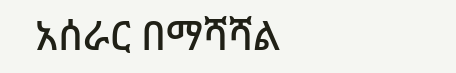አሰራር በማሻሻል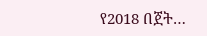የ2018 በጀት…